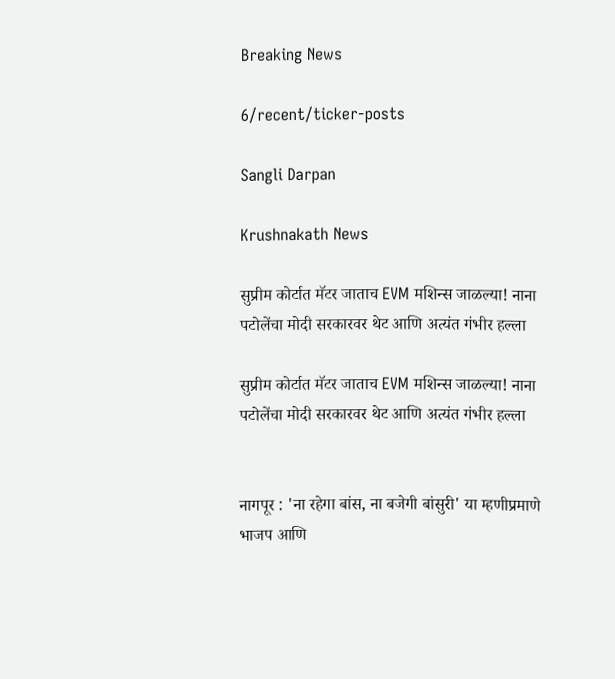Breaking News

6/recent/ticker-posts

Sangli Darpan

Krushnakath News

सुप्रीम कोर्टात मॅटर जाताच EVM मशिन्स जाळल्या! नाना पटोलेंचा मोदी सरकारवर थेट आणि अत्यंत गंभीर हल्ला

सुप्रीम कोर्टात मॅटर जाताच EVM मशिन्स जाळल्या! नाना पटोलेंचा मोदी सरकारवर थेट आणि अत्यंत गंभीर हल्ला


नागपूर : 'ना रहेगा बांस, ना बजेगी बांसुरी' या म्हणीप्रमाणे भाजप आणि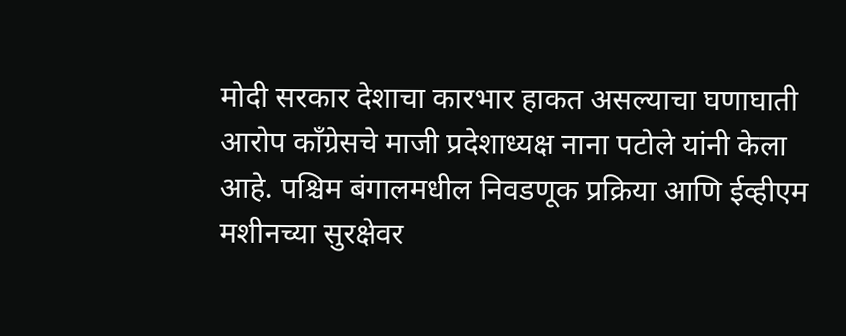मोदी सरकार देशाचा कारभार हाकत असल्याचा घणाघाती आरोप काँग्रेसचे माजी प्रदेशाध्यक्ष नाना पटोले यांनी केला आहे. पश्चिम बंगालमधील निवडणूक प्रक्रिया आणि ईव्हीएम मशीनच्या सुरक्षेवर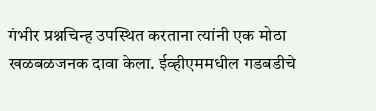गंभीर प्रश्नचिन्ह उपस्थित करताना त्यांनी एक मोठा खळबळजनक दावा केला. ईव्हीएममधील गडबडीचे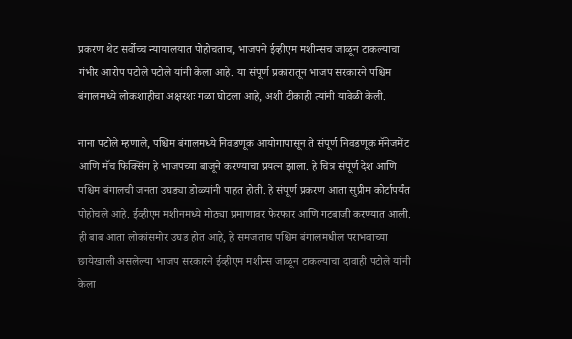प्रकरण थेट सर्वोच्च न्यायालयात पोहोचताच, भाजपने ईव्हीएम मशीन्सच जाळून टाकल्याचा गंभीर आरोप पटोले पटोले यांनी केला आहे. या संपूर्ण प्रकारातून भाजप सरकारने पश्चिम बंगालमध्ये लोकशाहीचा अक्षरशः गळा घोटला आहे, अशी टीकाही त्यांनी यावेळी केली.

नाना पटोले म्हणाले, पश्चिम बंगालमध्ये निवडणूक आयोगापासून ते संपूर्ण निवडणूक मॅनेजमेंट आणि मॅच फिक्सिंग हे भाजपच्या बाजूने करण्याचा प्रयत्न झाला. हे चित्र संपूर्ण देश आणि पश्चिम बंगालची जनता उघड्या डोळ्यांनी पाहत होती. हे संपूर्ण प्रकरण आता सुप्रीम कोर्टापर्यंत पोहोचले आहे. ईव्हीएम मशीनमध्ये मोठ्या प्रमाणावर फेरफार आणि गटबाजी करण्यात आली. ही बाब आता लोकांसमोर उघड होत आहे, हे समजताच पश्चिम बंगालमधील पराभवाच्या छायेखाली असलेल्या भाजप सरकारने ईव्हीएम मशीन्स जाळून टाकल्याचा दावाही पटोले यांनी केला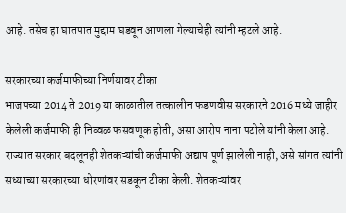आहे. तसेच हा घातपात मुद्दाम घडवून आणला गेल्याचेही त्यांनी म्हटले आहे.

सरकारच्या कर्जमाफीच्या निर्णयावर टीका
भाजपच्या 2014 ते 2019 या काळातील तत्कालीन फडणवीस सरकारने 2016 मध्ये जाहीर केलेली कर्जमाफी ही निव्वळ फसवणूक होती, असा आरोप नाना पटोले यांनी केला आहे. राज्यात सरकार बदलूनही शेतकऱ्यांची कर्जमाफी अद्याप पूर्ण झालेली नाही, असे सांगत त्यांनी सध्याच्या सरकारच्या धोरणांवर सडकून टीका केली. शेतकऱ्यांवर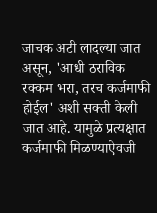जाचक अटी लादल्या जात असून, 'आधी ठराविक रक्कम भरा, तरच कर्जमाफी होईल' अशी सक्ती केली जात आहे. यामुळे प्रत्यक्षात कर्जमाफी मिळण्याऐवजी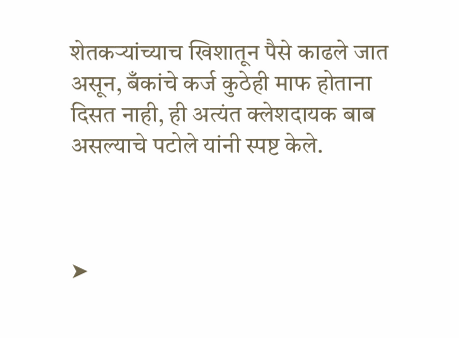शेतकऱ्यांच्याच खिशातून पैसे काढले जात असून, बँकांचे कर्ज कुठेही माफ होताना दिसत नाही, ही अत्यंत क्लेशदायक बाब असल्याचे पटोले यांनी स्पष्ट केले.



➤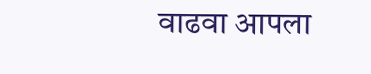वाढवा आपला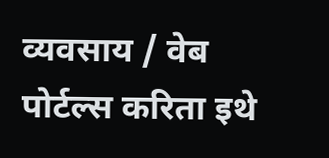व्यवसाय / वेब पोर्टल्स करिता इथे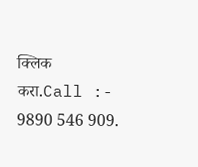क्लिक करा.Call :- 9890 546 909.